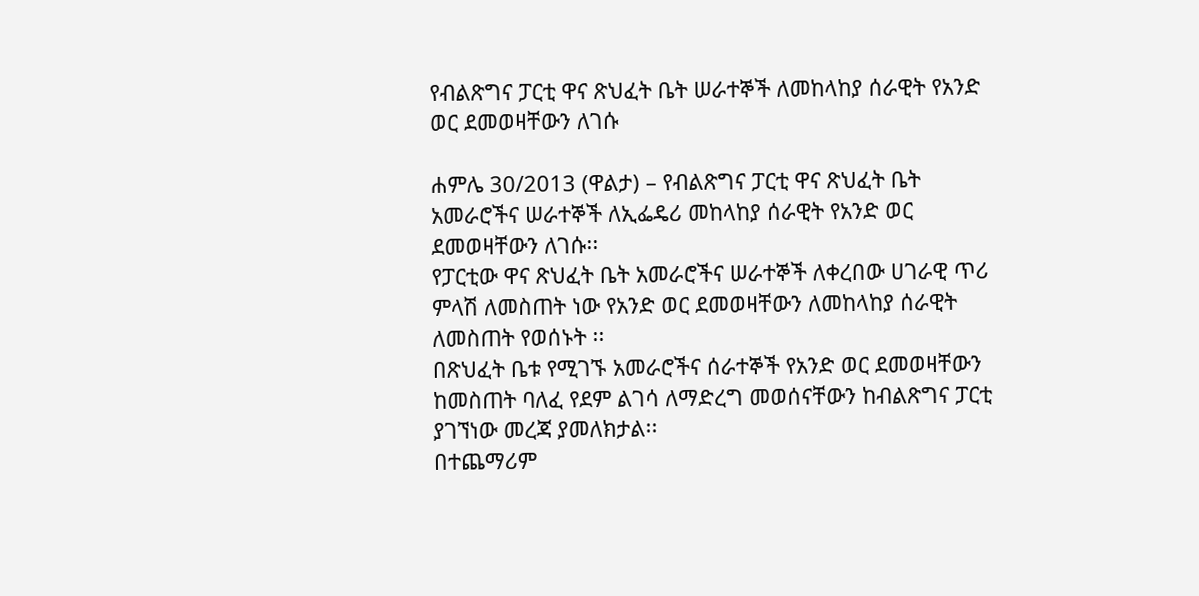የብልጽግና ፓርቲ ዋና ጽህፈት ቤት ሠራተኞች ለመከላከያ ሰራዊት የአንድ ወር ደመወዛቸውን ለገሱ

ሐምሌ 30/2013 (ዋልታ) – የብልጽግና ፓርቲ ዋና ጽህፈት ቤት አመራሮችና ሠራተኞች ለኢፌዴሪ መከላከያ ሰራዊት የአንድ ወር ደመወዛቸውን ለገሱ፡፡
የፓርቲው ዋና ጽህፈት ቤት አመራሮችና ሠራተኞች ለቀረበው ሀገራዊ ጥሪ ምላሽ ለመስጠት ነው የአንድ ወር ደመወዛቸውን ለመከላከያ ሰራዊት ለመስጠት የወሰኑት ፡፡
በጽህፈት ቤቱ የሚገኙ አመራሮችና ሰራተኞች የአንድ ወር ደመወዛቸውን ከመስጠት ባለፈ የደም ልገሳ ለማድረግ መወሰናቸውን ከብልጽግና ፓርቲ ያገኘነው መረጃ ያመለክታል፡፡
በተጨማሪም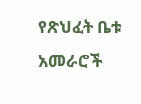የጽህፈት ቤቱ አመራሮች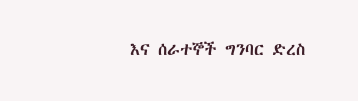እና ሰራተኞች ግንባር ድረስ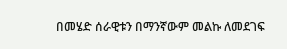በመሄድ ሰራዊቱን በማንኛውም መልኩ ለመደገፍ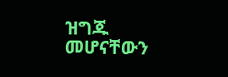ዝግጁ መሆናቸውን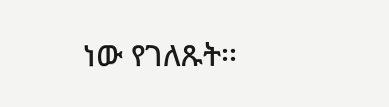ነው የገለጹት፡፡